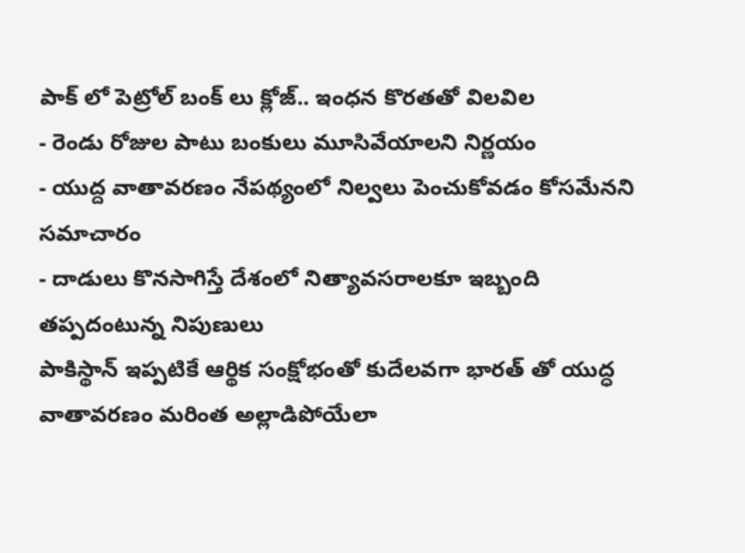పాక్ లో పెట్రోల్ బంక్ లు క్లోజ్.. ఇంధన కొరతతో విలవిల
- రెండు రోజుల పాటు బంకులు మూసివేయాలని నిర్ణయం
- యుద్ద వాతావరణం నేపథ్యంలో నిల్వలు పెంచుకోవడం కోసమేనని సమాచారం
- దాడులు కొనసాగిస్తే దేశంలో నిత్యావసరాలకూ ఇబ్బంది తప్పదంటున్న నిపుణులు
పాకిస్థాన్ ఇప్పటికే ఆర్థిక సంక్షోభంతో కుదేలవగా భారత్ తో యుద్ధ వాతావరణం మరింత అల్లాడిపోయేలా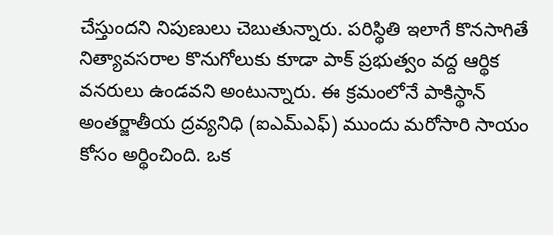చేస్తుందని నిపుణులు చెబుతున్నారు. పరిస్థితి ఇలాగే కొనసాగితే నిత్యావసరాల కొనుగోలుకు కూడా పాక్ ప్రభుత్వం వద్ద ఆర్థిక వనరులు ఉండవని అంటున్నారు. ఈ క్రమంలోనే పాకిస్థాన్ అంతర్జాతీయ ద్రవ్యనిధి (ఐఎమ్ఎఫ్) ముందు మరోసారి సాయం కోసం అర్థించింది. ఒక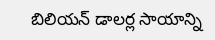బిలియన్ డాలర్ల సాయాన్ని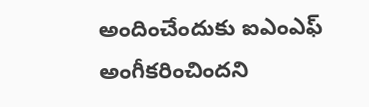అందించేందుకు ఐఎంఎఫ్ అంగీకరించిందని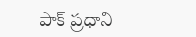పాక్ ప్రధాని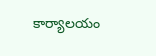కార్యాలయం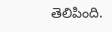తెలిపింది.